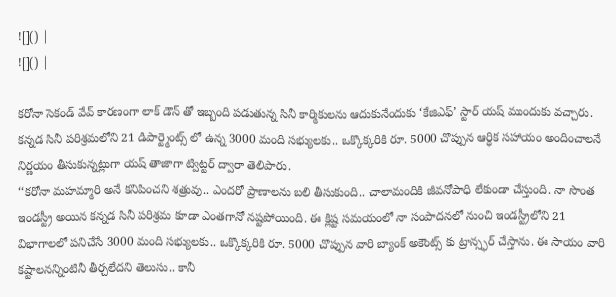![]() |
![]() |

కరోనా సెకండ్ వేవ్ కారణంగా లాక్ డౌన్ తో ఇబ్బంది పడుతున్న సినీ కార్మికులను ఆదుకునేందుకు ‘కేజిఎఫ్’ స్టార్ యష్ ముందుకు వచ్చారు. కన్నడ సినీ పరిశ్రమలోని 21 డిపార్ట్మెంట్స్ లో ఉన్న 3000 మంది సభ్యులకు.. ఒక్కొక్కరికి రూ. 5000 చొప్పున ఆర్ధిక సహాయం అందించాలనే నిర్ణయం తీసుకున్నట్లుగా యష్ తాజాగా ట్విట్టర్ ద్వారా తెలిపారు.
‘‘కరోనా మహమ్మారి అనే కనిపించని శత్రువు.. ఎందరో ప్రాణాలను బలి తీసుకుంది.. చాలామందికి జీవనోపాధి లేకుండా చేస్తుంది. నా సొంత ఇండస్ట్రీ అయిన కన్నడ సినీ పరిశ్రమ కూడా ఎంతగానో నష్టపోయింది. ఈ క్లిష్ట సమయంలో నా సంపాదనలో నుంచి ఇండస్ట్రీలోని 21 విభాగాలలో పనిచేసే 3000 మంది సభ్యులకు.. ఒక్కొక్కరికి రూ. 5000 చొప్పున వారి బ్యాంక్ అకౌంట్స్ కు ట్రాన్స్ఫర్ చేస్తాను. ఈ సాయం వారి కష్టాలనన్నింటినీ తీర్చలేదని తెలుసు.. కానీ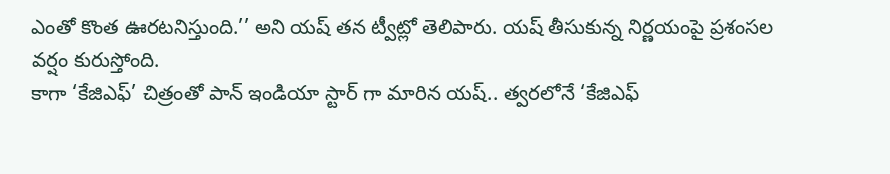ఎంతో కొంత ఊరటనిస్తుంది.’’ అని యష్ తన ట్వీట్లో తెలిపారు. యష్ తీసుకున్న నిర్ణయంపై ప్రశంసల వర్షం కురుస్తోంది.
కాగా ‘కేజిఎఫ్’ చిత్రంతో పాన్ ఇండియా స్టార్ గా మారిన యష్.. త్వరలోనే ‘కేజిఎఫ్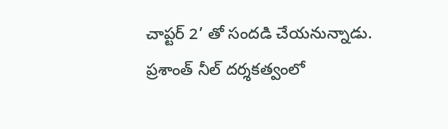చాప్టర్ 2’ తో సందడి చేయనున్నాడు. ప్రశాంత్ నీల్ దర్శకత్వంలో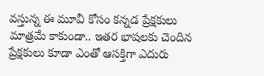వస్తున్న ఈ మూవీ కోసం కన్నడ ప్రేక్షకులు మాత్రమే కాకుండా.. ఇతర భాషలకు చెందిన ప్రేక్షకులు కూడా ఎంతో ఆసక్తిగా ఎదురు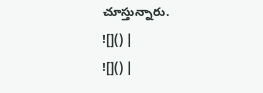చూస్తున్నారు.
![]() |
![]() |